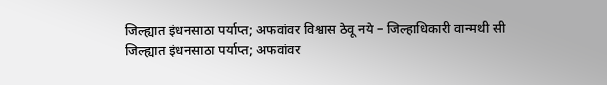जिल्ह्यात इंधनसाठा पर्याप्त; अफवांवर विश्वास ठेवू नये – जिल्हाधिकारी वान्मथी सी
जिल्ह्यात इंधनसाठा पर्याप्त; अफवांवर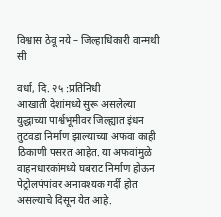विश्वास ठेवू नये – जिल्हाधिकारी वान्मथी सी

वर्धा, दि. २५ :प्रतिनिधी
आखाती देशांमध्ये सुरू असलेल्या युद्धाच्या पार्श्वभूमीवर जिल्ह्यात इंधन तुटवडा निर्माण झाल्याच्या अफवा काही ठिकाणी पसरत आहेत. या अफवांमुळे वाहनधारकांमध्ये घबराट निर्माण होऊन पेट्रोलपंपांवर अनावश्यक गर्दी होत असल्याचे दिसून येत आहे.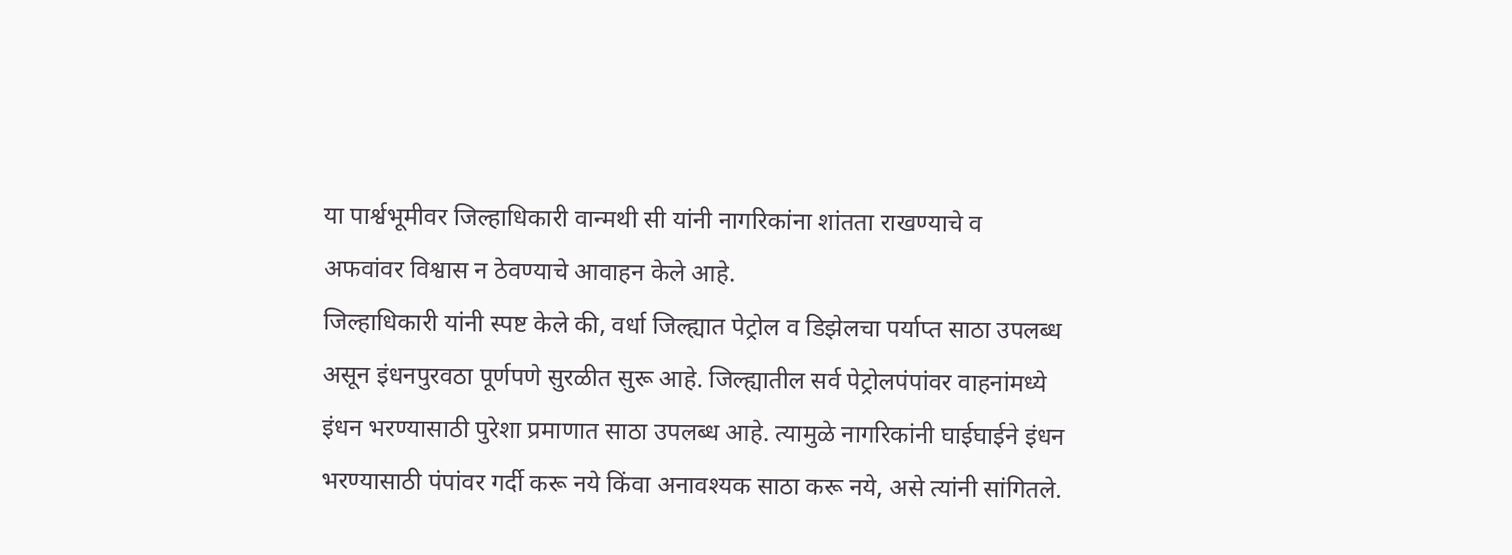या पार्श्वभूमीवर जिल्हाधिकारी वान्मथी सी यांनी नागरिकांना शांतता राखण्याचे व अफवांवर विश्वास न ठेवण्याचे आवाहन केले आहे.
जिल्हाधिकारी यांनी स्पष्ट केले की, वर्धा जिल्ह्यात पेट्रोल व डिझेलचा पर्याप्त साठा उपलब्ध असून इंधनपुरवठा पूर्णपणे सुरळीत सुरू आहे. जिल्ह्यातील सर्व पेट्रोलपंपांवर वाहनांमध्ये इंधन भरण्यासाठी पुरेशा प्रमाणात साठा उपलब्ध आहे. त्यामुळे नागरिकांनी घाईघाईने इंधन भरण्यासाठी पंपांवर गर्दी करू नये किंवा अनावश्यक साठा करू नये, असे त्यांनी सांगितले.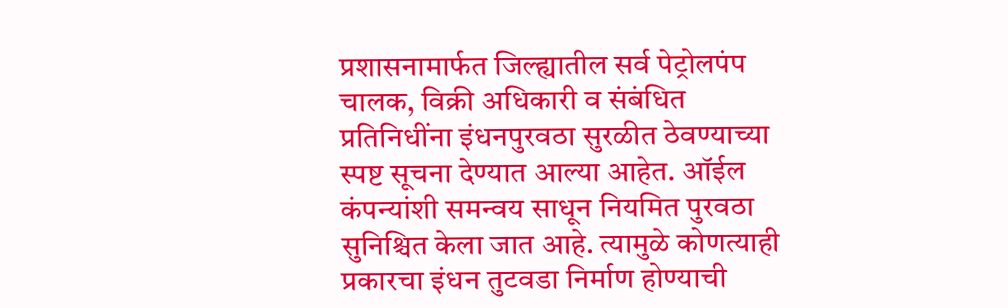प्रशासनामार्फत जिल्ह्यातील सर्व पेट्रोलपंप चालक, विक्री अधिकारी व संबंधित प्रतिनिधींना इंधनपुरवठा सुरळीत ठेवण्याच्या स्पष्ट सूचना देण्यात आल्या आहेत. ऑईल कंपन्यांशी समन्वय साधून नियमित पुरवठा सुनिश्चित केला जात आहे. त्यामुळे कोणत्याही प्रकारचा इंधन तुटवडा निर्माण होण्याची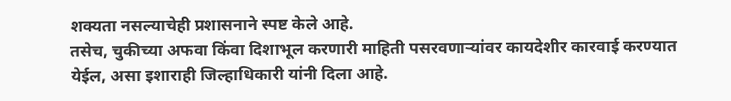शक्यता नसल्याचेही प्रशासनाने स्पष्ट केले आहे.
तसेच, चुकीच्या अफवा किंवा दिशाभूल करणारी माहिती पसरवणाऱ्यांवर कायदेशीर कारवाई करण्यात येईल, असा इशाराही जिल्हाधिकारी यांनी दिला आहे.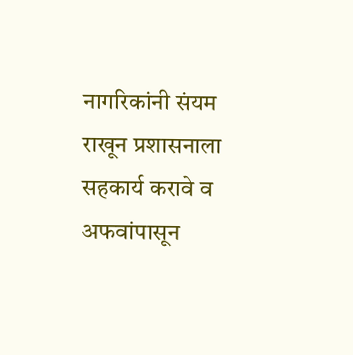नागरिकांनी संयम राखून प्रशासनाला सहकार्य करावे व अफवांपासून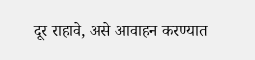दूर राहावे, असे आवाहन करण्यात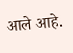आले आहे.